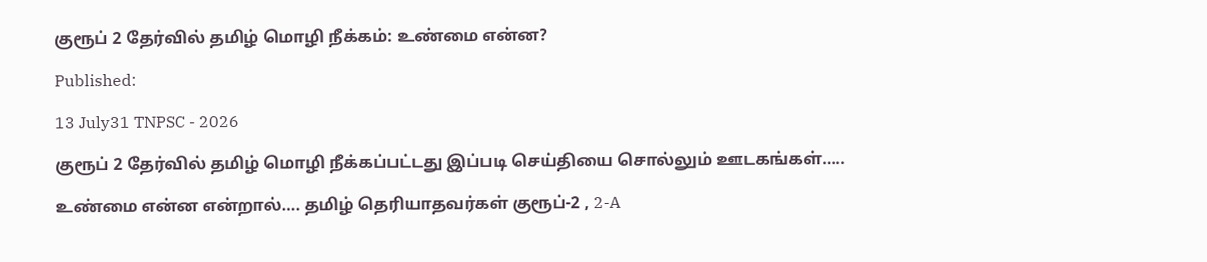குரூப் 2 தேர்வில் தமிழ் மொழி நீக்கம்: உண்மை என்ன?

Published:

13 July31 TNPSC - 2026

குரூப் 2 தேர்வில் தமிழ் மொழி நீக்கப்பட்டது இப்படி செய்தியை சொல்லும் ஊடகங்கள்…..

உண்மை என்ன என்றால்…. தமிழ் தெரியாதவர்கள் குரூப்-2 , 2-A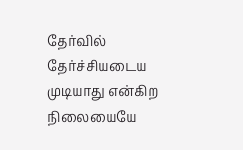தேர்வில் தேர்ச்சியடைய முடியாது என்கிற நிலையையே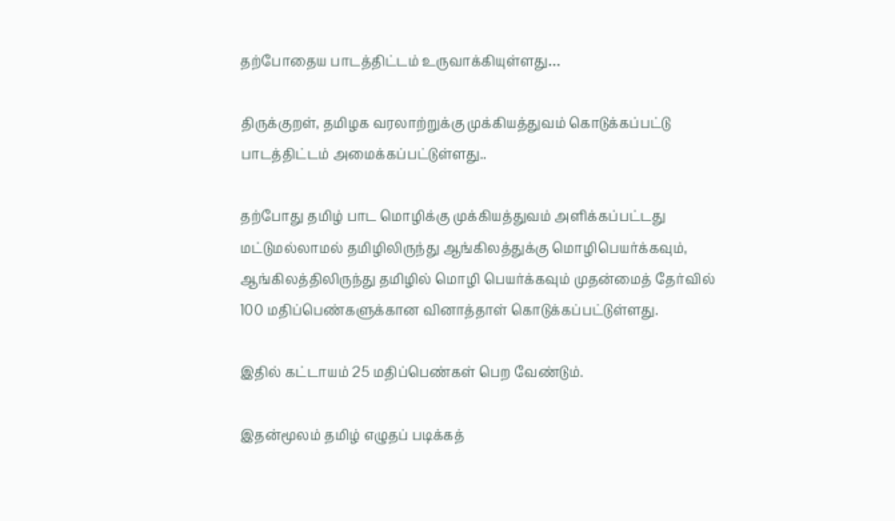தற்போதைய பாடத்திட்டம் உருவாக்கியுள்ளது…

திருக்குறள், தமிழக வரலாற்றுக்கு முக்கியத்துவம் கொடுக்கப்பட்டு பாடத்திட்டம் அமைக்கப்பட்டுள்ளது..

தற்போது தமிழ் பாட மொழிக்கு முக்கியத்துவம் அளிக்கப்பட்டது மட்டுமல்லாமல் தமிழிலிருந்து ஆங்கிலத்துக்கு மொழிபெயர்க்கவும், ஆங்கிலத்திலிருந்து தமிழில் மொழி பெயர்க்கவும் முதன்மைத் தேர்வில் 100 மதிப்பெண்களுக்கான வினாத்தாள் கொடுக்கப்பட்டுள்ளது.

இதில் கட்டாயம் 25 மதிப்பெண்கள் பெற வேண்டும்.

இதன்மூலம் தமிழ் எழுதப் படிக்கத்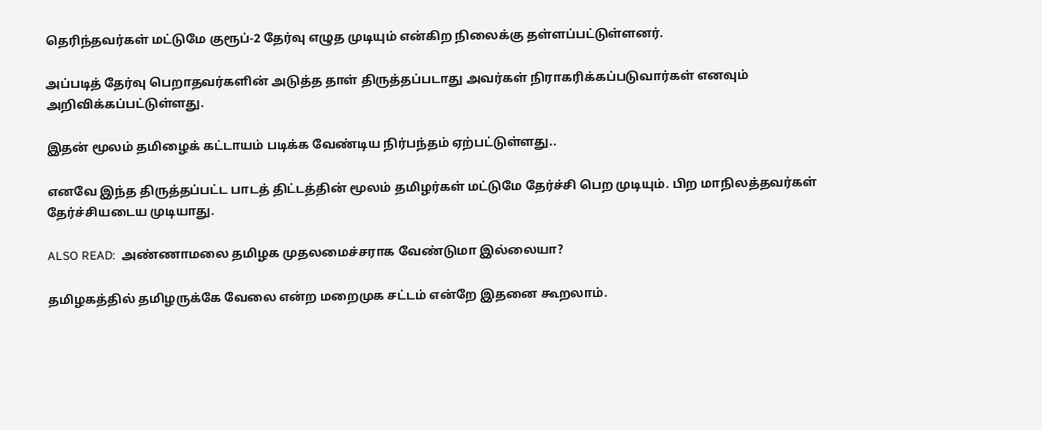தெரிந்தவர்கள் மட்டுமே குரூப்-2 தேர்வு எழுத முடியும் என்கிற நிலைக்கு தள்ளப்பட்டுள்ளனர்.

அப்படித் தேர்வு பெறாதவர்களின் அடுத்த தாள் திருத்தப்படாது அவர்கள் நிராகரிக்கப்படுவார்கள் எனவும் அறிவிக்கப்பட்டுள்ளது.

இதன் மூலம் தமிழைக் கட்டாயம் படிக்க வேண்டிய நிர்பந்தம் ஏற்பட்டுள்ளது..

எனவே இந்த திருத்தப்பட்ட பாடத் திட்டத்தின் மூலம் தமிழர்கள் மட்டுமே தேர்ச்சி பெற முடியும். பிற மாநிலத்தவர்கள் தேர்ச்சியடைய முடியாது.

ALSO READ:  அண்ணாமலை தமிழக முதலமைச்சராக வேண்டுமா இல்லையா?

தமிழகத்தில் தமிழருக்கே வேலை என்ற மறைமுக சட்டம் என்றே இதனை கூறலாம்.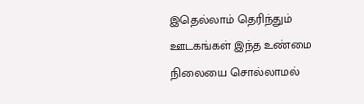இதெல்லாம் தெரிந்தும் ஊடகங்கள் இந்த உண்மை நிலையை சொல்லாமல்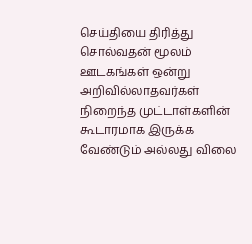செய்தியை திரித்து சொல்வதன் மூலம் ஊடகங்கள் ஒன்று அறிவில்லாதவர்கள் நிறைந்த முட்டாள்களின் கூடாரமாக இருக்க வேண்டும் அல்லது விலை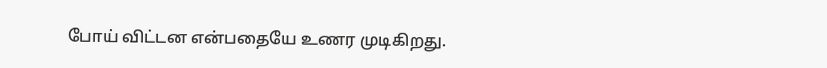போய் விட்டன என்பதையே உணர முடிகிறது.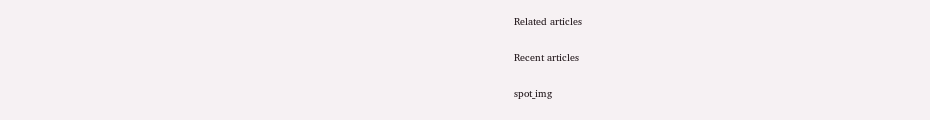Related articles

Recent articles

spot_img